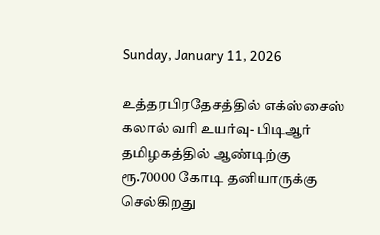Sunday, January 11, 2026

உத்தரபிரதேசத்தில் எக்ஸ்சைஸ் கலால் வரி உயர்வு- பிடிஆர் தமிழகத்தில் ஆண்டிற்கு ரூ.70000 கோடி தனியாருக்கு செல்கிறது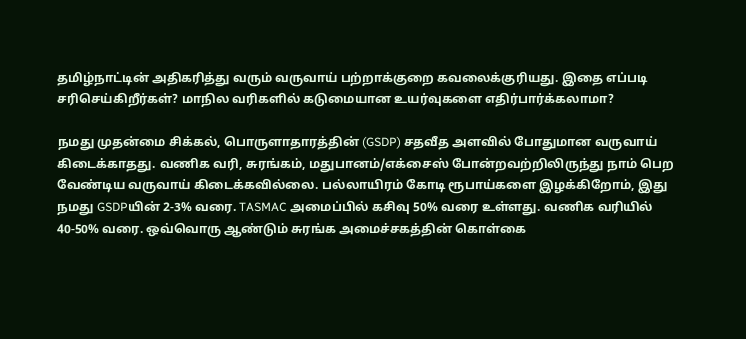தமிழ்நாட்டின் அதிகரித்து வரும் வருவாய் பற்றாக்குறை கவலைக்குரியது. இதை எப்படி சரிசெய்கிறீர்கள்? மாநில வரிகளில் கடுமையான உயர்வுகளை எதிர்பார்க்கலாமா?

நமது முதன்மை சிக்கல், பொருளாதாரத்தின் (GSDP) சதவீத அளவில் போதுமான வருவாய் கிடைக்காதது. வணிக வரி, சுரங்கம், மதுபானம்/எக்சைஸ் போன்றவற்றிலிருந்து நாம் பெற வேண்டிய வருவாய் கிடைக்கவில்லை. பல்லாயிரம் கோடி ரூபாய்களை இழக்கிறோம், இது நமது GSDPயின் 2-3% வரை. TASMAC அமைப்பில் கசிவு 50% வரை உள்ளது. வணிக வரியில் 40-50% வரை. ஒவ்வொரு ஆண்டும் சுரங்க அமைச்சகத்தின் கொள்கை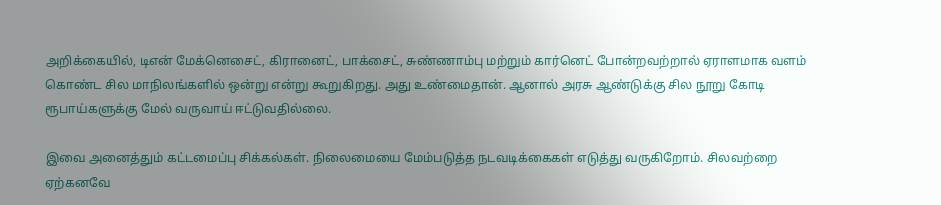அறிக்கையில், டிஎன் மேக்னெசைட், கிரானைட், பாக்சைட், சுண்ணாம்பு மற்றும் கார்னெட் போன்றவற்றால் ஏராளமாக வளம் கொண்ட சில மாநிலங்களில் ஒன்று என்று கூறுகிறது. அது உண்மைதான். ஆனால் அரசு ஆண்டுக்கு சில நூறு கோடி ரூபாய்களுக்கு மேல் வருவாய் ஈட்டுவதில்லை.

இவை அனைத்தும் கட்டமைப்பு சிக்கல்கள். நிலைமையை மேம்படுத்த நடவடிக்கைகள் எடுத்து வருகிறோம். சிலவற்றை ஏற்கனவே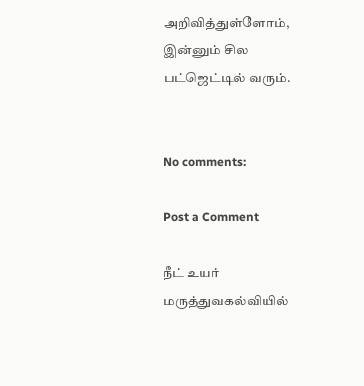அறிவித்துள்ளோம், இன்னும் சில பட்ஜெட்டில் வரும்.


No comments:

Post a Comment

நீட் உயர் மருத்துவகல்வியில்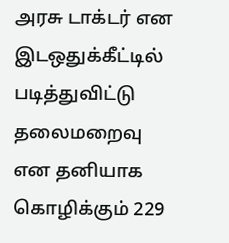அரசு டாக்டர் என இடஒதுக்கீட்டில் படித்துவிட்டு தலைமறைவு என தனியாக கொழிக்கும் 229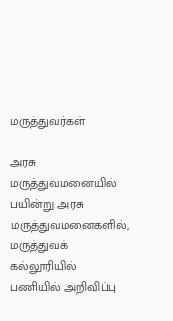மருத்துவர்கள்

அரசு மருத்துவமனையில் பயின்று அரசு மருத்துவமனைகளில், மருத்துவக் கல்லூரியில் பணியில் அறிவிப்பு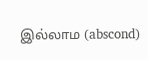இல்லாம (abscond)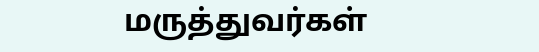மருத்துவர்கள்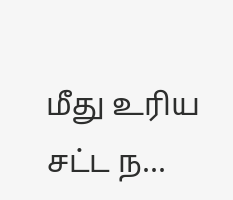மீது உரிய சட்ட ந...